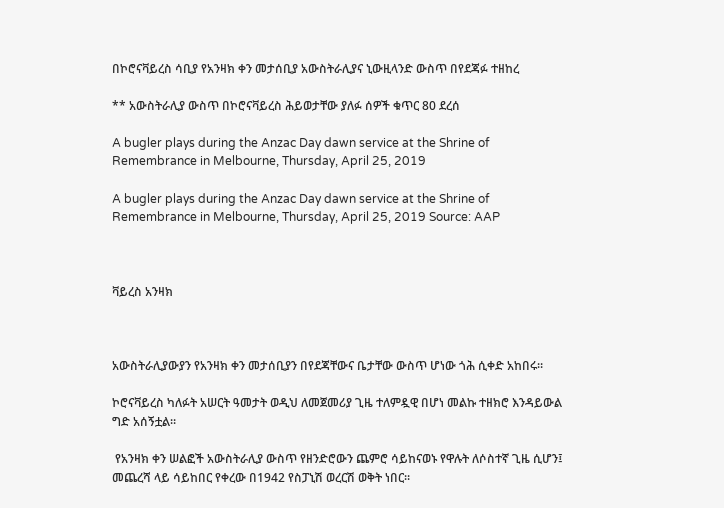በኮሮናቫይረስ ሳቢያ የአንዛክ ቀን መታሰቢያ አውስትራሊያና ኒውዚላንድ ውስጥ በየደጃፉ ተዘከረ

** አውስትራሊያ ውስጥ በኮሮናቫይረስ ሕይወታቸው ያለፉ ሰዎች ቁጥር 80 ደረሰ

A bugler plays during the Anzac Day dawn service at the Shrine of Remembrance in Melbourne, Thursday, April 25, 2019

A bugler plays during the Anzac Day dawn service at the Shrine of Remembrance in Melbourne, Thursday, April 25, 2019 Source: AAP



ቫይረስ አንዛክ



አውስትራሊያውያን የአንዛክ ቀን መታሰቢያን በየደጃቸውና ቤታቸው ውስጥ ሆነው ጎሕ ሲቀድ አከበሩ።

ኮሮናቫይረስ ካለፉት አሠርት ዓመታት ወዲህ ለመጀመሪያ ጊዜ ተለምዷዊ በሆነ መልኩ ተዘክሮ እንዳይውል ግድ አሰኝቷል።

 የአንዛክ ቀን ሠልፎች አውስትራሊያ ውስጥ የዘንድሮውን ጨምሮ ሳይከናወኑ የዋሉት ለሶስተኛ ጊዜ ሲሆን፤ መጨረሻ ላይ ሳይከበር የቀረው በ1942 የስፓኒሽ ወረርሽ ወቅት ነበር።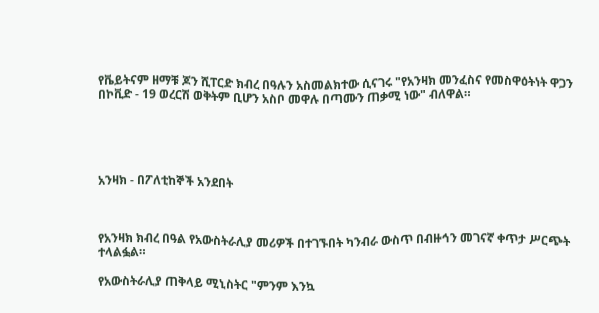የቬይትናም ዘማቹ ጆን ሺፐርድ ክብረ በዓሉን አስመልክተው ሲናገሩ "የአንዛክ መንፈስና የመስዋዕትነት ዋጋን በኮቪድ - 19 ወረርሽ ወቅትም ቢሆን አስቦ መዋሉ በጣሙን ጠቃሚ ነው" ብለዋል።





አንዛክ - በፖለቲከኞች አንደበት



የአንዛክ ክብረ በዓል የአውስትራሊያ መሪዎች በተገኙበት ካንብራ ውስጥ በብዙኅን መገናኛ ቀጥታ ሥርጭት ተላልፏል።

የአውስትራሊያ ጠቅላይ ሚኒስትር "ምንም እንኳ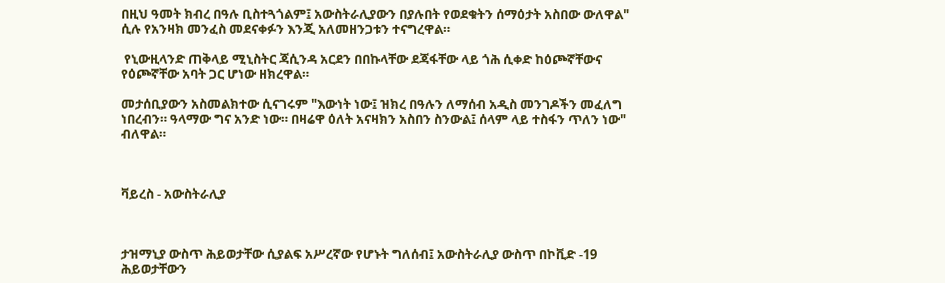በዚህ ዓመት ክብረ በዓሉ ቢስተጓጎልም፤ አውስትራሊያውን በያሉበት የወደቁትን ሰማዕታት አስበው ውለዋል" ሲሉ የአንዛክ መንፈስ መደናቀፉን እንጂ አለመዘንጋቱን ተናግረዋል።

 የኒውዚላንድ ጠቅላይ ሚኒስትር ጃሲንዳ አርደን በበኩላቸው ደጃፋቸው ላይ ጎሕ ሲቀድ ከዕጮኛቸውና የዕጮኛቸው አባት ጋር ሆነው ዘክረዋል።

መታሰቢያውን አስመልክተው ሲናገሩም "እውነት ነው፤ ዝክረ በዓሉን ለማሰብ አዲስ መንገዶችን መፈለግ ነበረብን። ዓላማው ግና አንድ ነው። በዛሬዋ ዕለት አናዛክን አስበን ስንውል፤ ሰላም ላይ ተስፋን ጥለን ነው" ብለዋል።



ቫይረስ - አውስትራሊያ



ታዝማኒያ ውስጥ ሕይወታቸው ሲያልፍ አሥረኛው የሆኑት ግለሰብ፤ አውስትራሊያ ውስጥ በኮቪድ -19 ሕይወታቸውን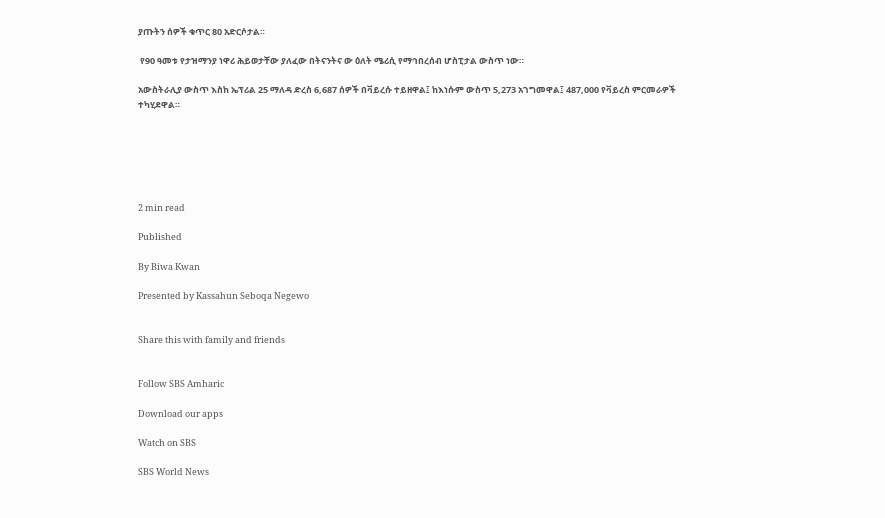ያጡትን ሰዎች ቁጥር 80 አድርሶታል።

 የ90 ዓመቱ የታዝማንያ ነዋሪ ሕይወታቸው ያለፈው በትናንትና ው ዕለት ሜሪሲ የማኅበረሰብ ሆስፒታል ውስጥ ነው።

አውስትራሊያ ውስጥ እስከ ኤፕሪል 25 ማለዳ ድረስ 6,687 ሰዎች በቫይረሱ ተይዘዋል፤ ከእነሱም ውስጥ 5,273 አገግመዋል፤ 487,000 የቫይረስ ምርመራዎች ተካሂደዋል።






2 min read

Published

By Biwa Kwan

Presented by Kassahun Seboqa Negewo


Share this with family and friends


Follow SBS Amharic

Download our apps

Watch on SBS

SBS World News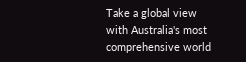Take a global view with Australia's most comprehensive world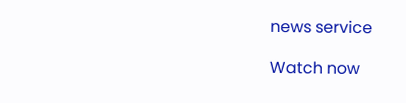news service

Watch now